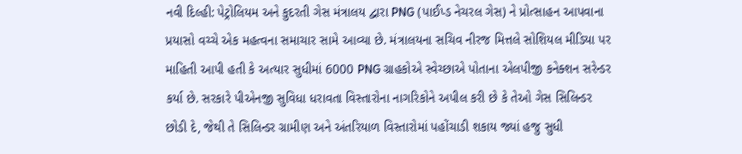નવી દિલ્હી: પેટ્રોલિયમ અને કુદરતી ગેસ મંત્રાલય દ્વારા PNG (પાઈપ્ડ નેચરલ ગેસ) ને પ્રોત્સાહન આપવાના પ્રયાસો વચ્ચે એક મહત્વના સમાચાર સામે આવ્યા છે. મંત્રાલયના સચિવ નીરજ મિત્તલે સોશિયલ મીડિયા પર માહિતી આપી હતી કે અત્યાર સુધીમાં 6000 PNG ગ્રાહકોએ સ્વેચ્છાએ પોતાના એલપીજી કનેક્શન સરેન્ડર કર્યા છે. સરકારે પીએનજી સુવિધા ધરાવતા વિસ્તારોના નાગરિકોને અપીલ કરી છે કે તેઓ ગેસ સિલિન્ડર છોડી દે, જેથી તે સિલિન્ડર ગ્રામીણ અને અંતરિયાળ વિસ્તારોમાં પહોંચાડી શકાય જ્યાં હજુ સુધી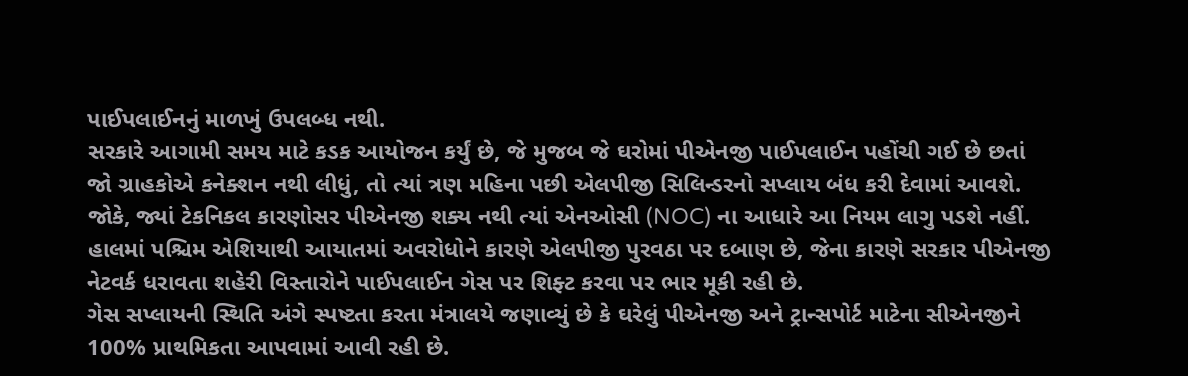પાઈપલાઈનનું માળખું ઉપલબ્ધ નથી.
સરકારે આગામી સમય માટે કડક આયોજન કર્યું છે, જે મુજબ જે ઘરોમાં પીએનજી પાઈપલાઈન પહોંચી ગઈ છે છતાં જો ગ્રાહકોએ કનેક્શન નથી લીધું, તો ત્યાં ત્રણ મહિના પછી એલપીજી સિલિન્ડરનો સપ્લાય બંધ કરી દેવામાં આવશે. જોકે, જ્યાં ટેકનિકલ કારણોસર પીએનજી શક્ય નથી ત્યાં એનઓસી (NOC) ના આધારે આ નિયમ લાગુ પડશે નહીં. હાલમાં પશ્ચિમ એશિયાથી આયાતમાં અવરોધોને કારણે એલપીજી પુરવઠા પર દબાણ છે, જેના કારણે સરકાર પીએનજી નેટવર્ક ધરાવતા શહેરી વિસ્તારોને પાઈપલાઈન ગેસ પર શિફ્ટ કરવા પર ભાર મૂકી રહી છે.
ગેસ સપ્લાયની સ્થિતિ અંગે સ્પષ્ટતા કરતા મંત્રાલયે જણાવ્યું છે કે ઘરેલું પીએનજી અને ટ્રાન્સપોર્ટ માટેના સીએનજીને 100% પ્રાથમિકતા આપવામાં આવી રહી છે.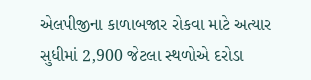એલપીજીના કાળાબજાર રોકવા માટે અત્યાર સુધીમાં 2,900 જેટલા સ્થળોએ દરોડા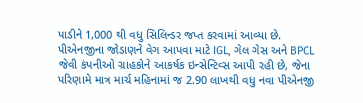પાડીને 1,000 થી વધુ સિલિન્ડર જપ્ત કરવામાં આવ્યા છે. પીએનજીના જોડાણને વેગ આપવા માટે IGL, ગેલ ગેસ અને BPCL જેવી કંપનીઓ ગ્રાહકોને આકર્ષક ઇન્સેન્ટિવ્સ આપી રહી છે, જેના પરિણામે માત્ર માર્ચ મહિનામાં જ 2.90 લાખથી વધુ નવા પીએનજી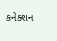કનેક્શન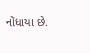નોંધાયા છે.